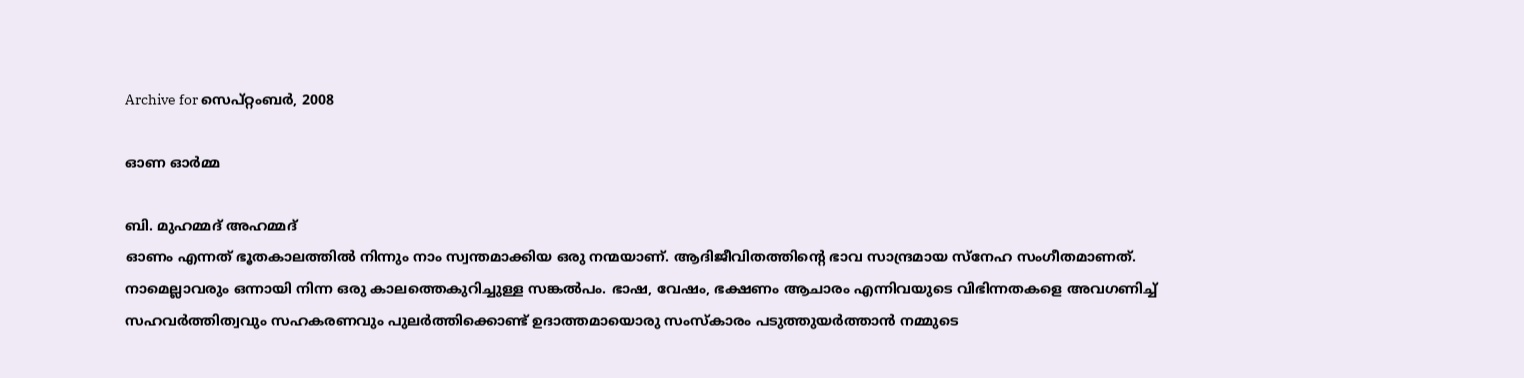Archive for സെപ്റ്റംബര്‍, 2008

ഓണ ഓര്‍മ്മ

ബി. മുഹമ്മദ് അഹമ്മദ്
ഓണം എന്നത് ഭൂതകാലത്തില്‍ നിന്നും നാം സ്വന്തമാക്കിയ ഒരു നന്മയാണ്. ആദിജീവിതത്തിന്റെ ഭാവ സാന്ദ്രമായ സ്നേഹ സംഗീതമാണത്. നാമെല്ലാവരും ഒന്നായി നിന്ന ഒരു കാലത്തെകുറിച്ചുള്ള സങ്കല്‍പം. ഭാഷ, വേഷം, ഭക്ഷണം ആചാരം എന്നിവയുടെ വിഭിന്നതകളെ അവഗണിച്ച് സഹവര്‍ത്തിത്വവും സഹകരണവും പുലര്‍ത്തിക്കൊണ്ട് ഉദാത്തമായൊരു സംസ്കാരം പടുത്തുയര്‍ത്താന്‍ നമ്മുടെ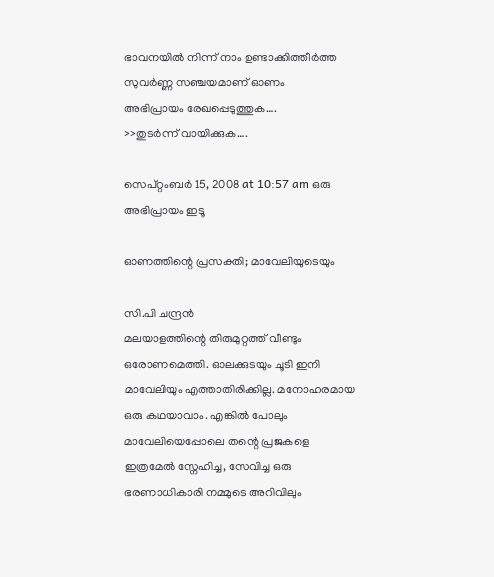ഭാവനയില്‍ നിന്ന് നാം ഉണ്ടാക്കിത്തീര്‍ത്ത സുവര്‍ണ്ണ സഞ്ചയമാണ് ഓണം
അഭിപ്രായം രേഖപ്പെടുത്തുക….
>>തുടര്‍ന്ന് വായിക്കുക….

സെപ്റ്റംബര്‍ 15, 2008 at 10:57 am ഒരു അഭിപ്രായം ഇടൂ

ഓണത്തിന്റെ പ്രസക്തി; മാവേലിയുടെയും

സി.പി ചന്ദ്രന്‍
മലയാളത്തിന്റെ തിരുമുറ്റത്ത് വീണ്ടും ഒരോണമെത്തി. ഓലക്കുടയും ചൂടി ഇനി മാവേലിയും എത്താതിരിക്കില്ല. മനോഹരമായ ഒരു കഥയാവാം. എങ്കില്‍ പോലും മാവേലിയെപ്പോലെ തന്റെ പ്രജകളെ ഇത്രമേല്‍ സ്നേഹിച്ച, സേവിച്ച ഒരു ഭരണാധികാരി നമ്മുടെ അറിവിലും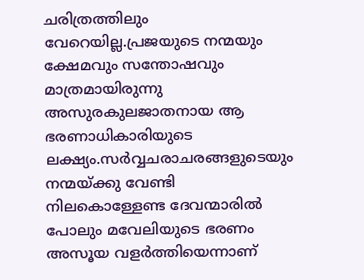ചരിത്രത്തിലും വേറെയില്ല.പ്രജയുടെ നന്മയും ക്ഷേമവും സന്തോഷവും മാത്രമായിരുന്നു അസുരകുലജാതനായ ആ ഭരണാധികാരിയുടെ ലക്ഷ്യം.സര്‍വ്വചരാചരങ്ങളുടെയും നന്മയ്ക്കു വേണ്ടി നിലകൊള്ളേണ്ട ദേവന്മാരില്‍ പോലും മവേലിയുടെ ഭരണം അസൂയ വളര്‍ത്തിയെന്നാണ്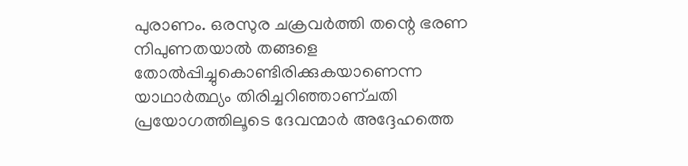പുരാണം. ഒരസുര ചക്രവര്‍ത്തി തന്റെ ഭരണ നിപുണതയാല്‍ തങ്ങളെ തോല്‍പ്പിച്ചുകൊണ്ടിരിക്കുകയാണെന്ന യാഥാര്‍ത്ഥ്യം തിരിച്ചറിഞ്ഞാണ്ചതി പ്രയോഗത്തിലൂടെ ദേവന്മാര്‍ അദ്ദേഹത്തെ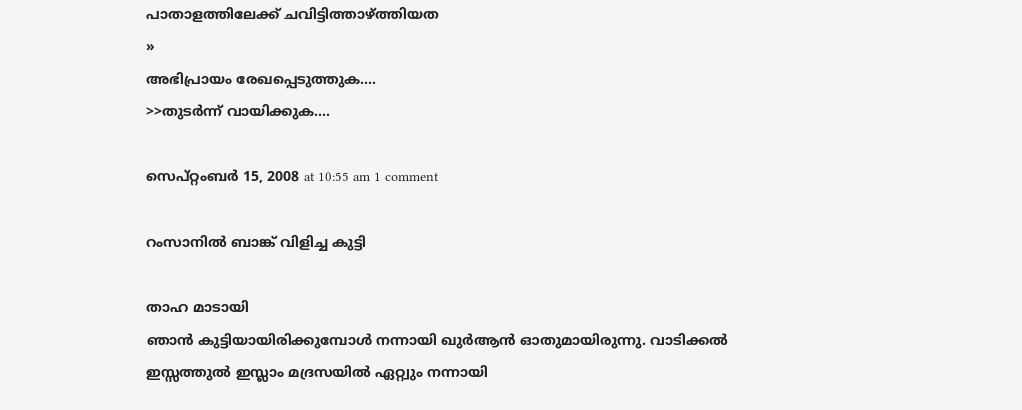പാതാളത്തിലേക്ക് ചവിട്ടിത്താഴ്ത്തിയത
»
അഭിപ്രായം രേഖപ്പെടുത്തുക….
>>തുടര്‍ന്ന് വായിക്കുക….

സെപ്റ്റംബര്‍ 15, 2008 at 10:55 am 1 comment

റംസാനില്‍ ബാങ്ക് വിളിച്ച കുട്ടി

താഹ മാടായി
ഞാന്‍ കുട്ടിയായിരിക്കുമ്പോള്‍ നന്നായി ഖുര്‍ആന്‍ ഓതുമായിരുന്നു. വാടിക്കല്‍ ഇസ്സത്തുല്‍ ഇസ്ലാം മദ്രസയില്‍ ഏറ്റ്വും നന്നായി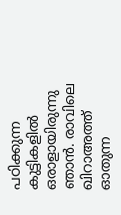പഠിക്കുന്ന കുട്ടികളില്‍ ഒരാളായിരുന്നു ഞാന്‍. രാവിലെ ഖിറാഅത്ത് ഓതുന്ന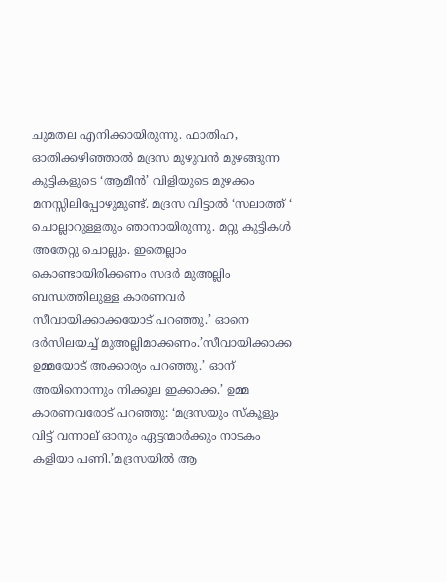ചുമതല എനിക്കായിരുന്നു. ഫാതിഹ, ഓതിക്കഴിഞ്ഞാല്‍ മദ്രസ മുഴുവന്‍ മുഴങ്ങുന്ന കുട്ടികളുടെ ‘ആമീന്‍’ വിളിയുടെ മുഴക്കം മനസ്സിലിപ്പോഴുമുണ്ട്. മദ്രസ വിട്ടാല്‍ ‘സലാത്ത് ‘ ചൊല്ലാറുള്ളതും ഞാനായിരുന്നു. മറ്റു കുട്ടികള്‍ അതേറ്റു ചൊല്ലും. ഇതെല്ലാം കൊണ്ടായിരിക്കണം സദര്‍ മുഅല്ലിം ബന്ധത്തിലുള്ള കാരണവര്‍ സീവായിക്കാക്കയോട് പറഞ്ഞു.’ ഓനെ ദര്‍സിലയച്ച് മുഅല്ലിമാക്കണം.’സീവായിക്കാക്ക ഉമ്മയോട് അക്കാര്യം പറഞ്ഞു.’ ഓന് അയിനൊന്നും നിക്കൂല ഇക്കാക്ക.’ ഉമ്മ കാരണവരോട് പറഞ്ഞു: ‘മദ്രസയും സ്കൂളും വിട്ട് വന്നാല് ഓനും ഏട്ടന്മാര്‍ക്കും നാടകം കളിയാ പണി.’മദ്രസയില്‍ ആ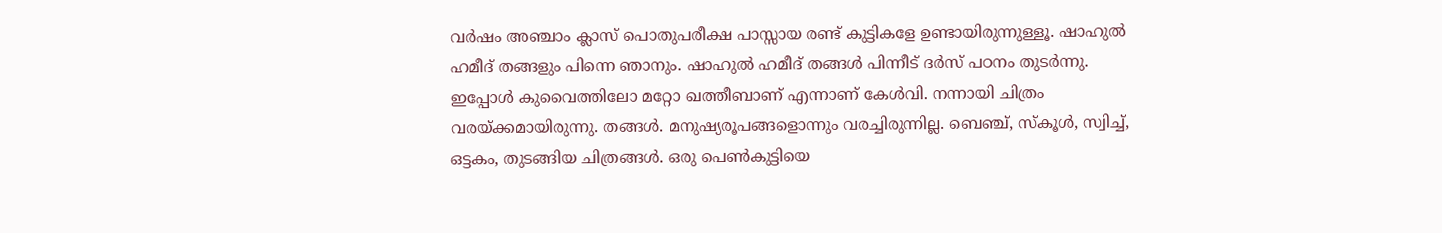വര്‍ഷം അഞ്ചാം ക്ലാസ് പൊതുപരീക്ഷ പാസ്സായ രണ്ട് കുട്ടികളേ ഉണ്ടായിരുന്നുള്ളൂ. ഷാഹുല്‍ ഹമീദ് തങ്ങളും പിന്നെ ഞാനും. ഷാഹുല്‍ ഹമീദ് തങ്ങള്‍ പിന്നീട് ദര്‍സ് പഠനം തുടര്‍ന്നു. ഇപ്പോള്‍ കുവൈത്തിലോ മറ്റോ ഖത്തീബാണ് എന്നാണ് കേള്‍വി. നന്നായി ചിത്രം വരയ്ക്കമായിരുന്നു. തങ്ങള്‍. മനുഷ്യരൂപങ്ങളൊന്നും വരച്ചിരുന്നില്ല. ബെഞ്ച്, സ്കൂള്‍, സ്വിച്ച്, ഒട്ടകം, തുടങ്ങിയ ചിത്രങ്ങള്‍. ഒരു പെണ്‍കുട്ടിയെ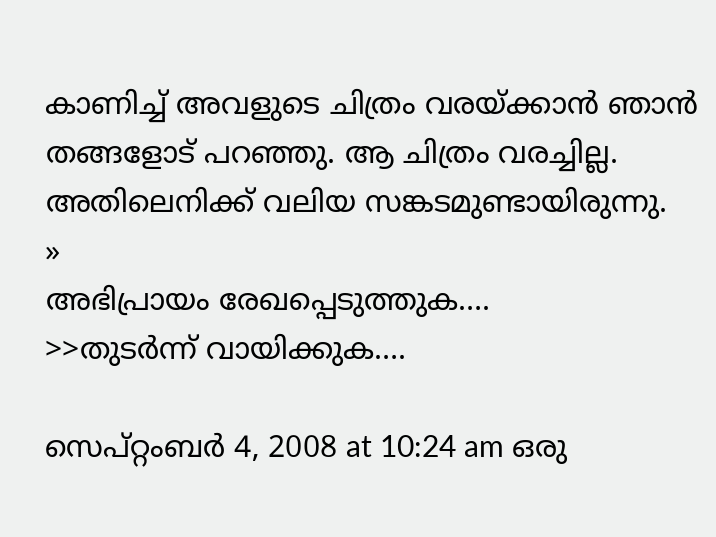കാണിച്ച് അവളുടെ ചിത്രം വരയ്ക്കാന്‍ ഞാന്‍ തങ്ങളോട് പറഞ്ഞു. ആ ചിത്രം വരച്ചില്ല. അതിലെനിക്ക് വലിയ സങ്കടമുണ്ടായിരുന്നു.
»
അഭിപ്രായം രേഖപ്പെടുത്തുക….
>>തുടര്‍ന്ന് വായിക്കുക….

സെപ്റ്റംബര്‍ 4, 2008 at 10:24 am ഒരു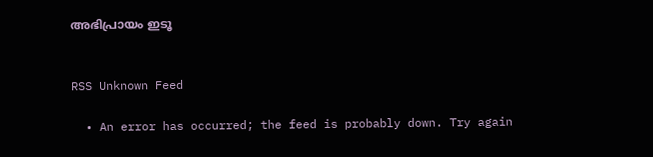അഭിപ്രായം ഇടൂ


RSS Unknown Feed

  • An error has occurred; the feed is probably down. Try again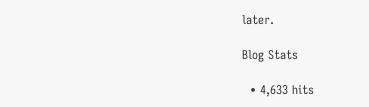later.

Blog Stats

  • 4,633 hits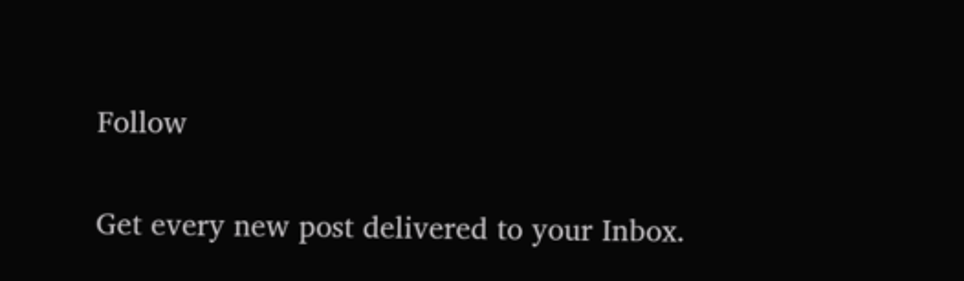Follow

Get every new post delivered to your Inbox.